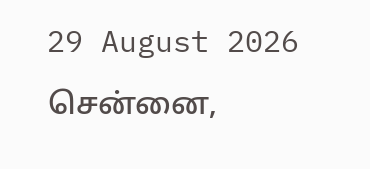29 August 2026 சென்னை,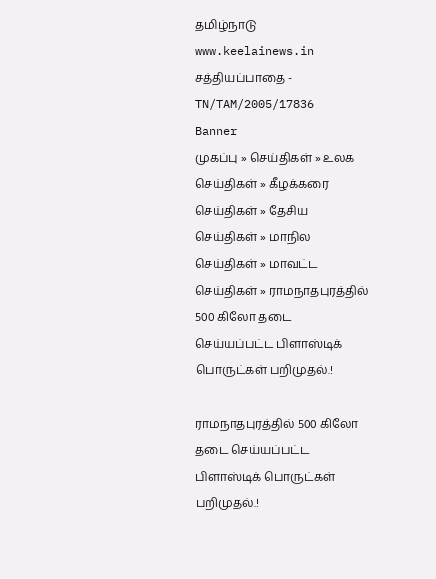தமிழ்நாடு
www.keelainews.in
சத்தியப்பாதை - TN/TAM/2005/17836
Banner
முகப்பு » செய்திகள் » உலக செய்திகள் » கீழக்கரை செய்திகள் » தேசிய செய்திகள் » மாநில செய்திகள் » மாவட்ட செய்திகள் » ராமநாதபுரத்தில் 500 கிலோ தடை செய்யப்பட்ட பிளாஸ்டிக் பொருட்கள் பறிமுதல்.!

ராமநாதபுரத்தில் 500 கிலோ தடை செய்யப்பட்ட பிளாஸ்டிக் பொருட்கள் பறிமுதல்.!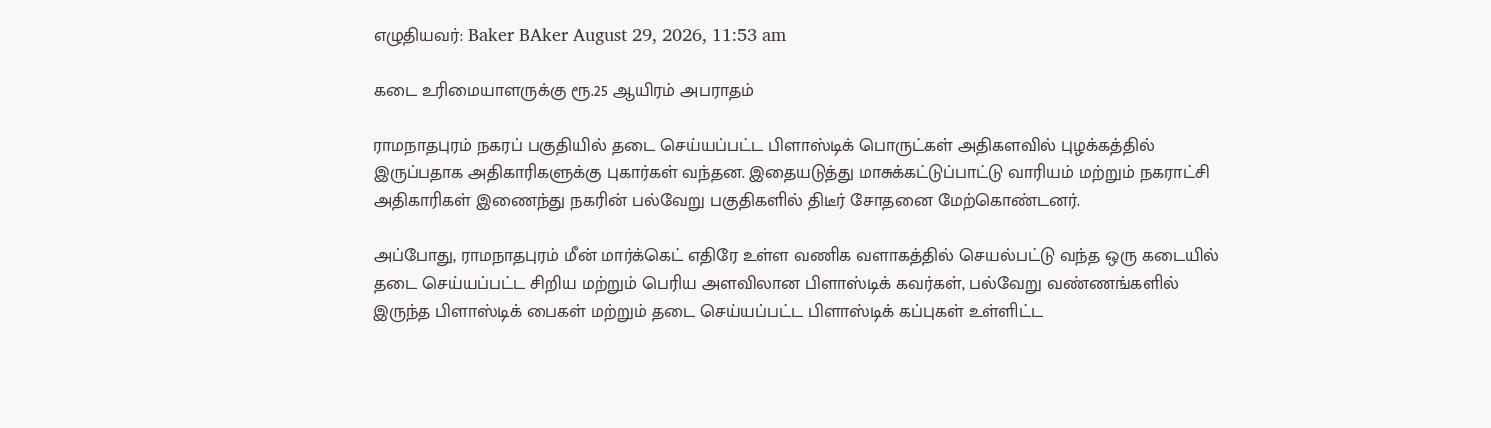எழுதியவர்: Baker BAker August 29, 2026, 11:53 am

கடை உரிமையாளருக்கு ரூ.25 ஆயிரம் அபராதம்

ராமநாதபுரம் நகரப் பகுதியில் தடை செய்யப்பட்ட பிளாஸ்டிக் பொருட்கள் அதிகளவில் புழக்கத்தில் இருப்பதாக அதிகாரிகளுக்கு புகார்கள் வந்தன. இதையடுத்து மாசுக்கட்டுப்பாட்டு வாரியம் மற்றும் நகராட்சி அதிகாரிகள் இணைந்து நகரின் பல்வேறு பகுதிகளில் திடீர் சோதனை மேற்கொண்டனர்.

அப்போது, ராமநாதபுரம் மீன் மார்க்கெட் எதிரே உள்ள வணிக வளாகத்தில் செயல்பட்டு வந்த ஒரு கடையில் தடை செய்யப்பட்ட சிறிய மற்றும் பெரிய அளவிலான பிளாஸ்டிக் கவர்கள், பல்வேறு வண்ணங்களில் இருந்த பிளாஸ்டிக் பைகள் மற்றும் தடை செய்யப்பட்ட பிளாஸ்டிக் கப்புகள் உள்ளிட்ட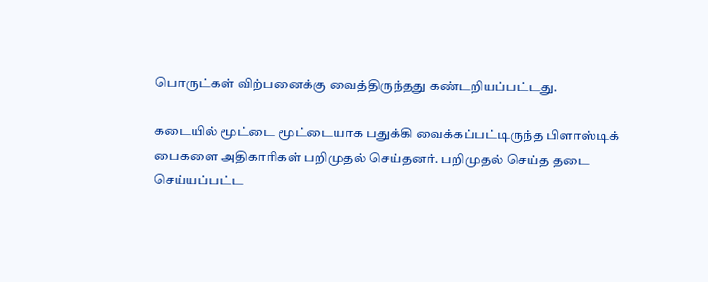பொருட்கள் விற்பனைக்கு வைத்திருந்தது கண்டறியப்பட்டது.

கடையில் மூட்டை மூட்டையாக பதுக்கி வைக்கப்பட்டிருந்த பிளாஸ்டிக் பைகளை அதிகாரிகள் பறிமுதல் செய்தனர். பறிமுதல் செய்த தடை செய்யப்பட்ட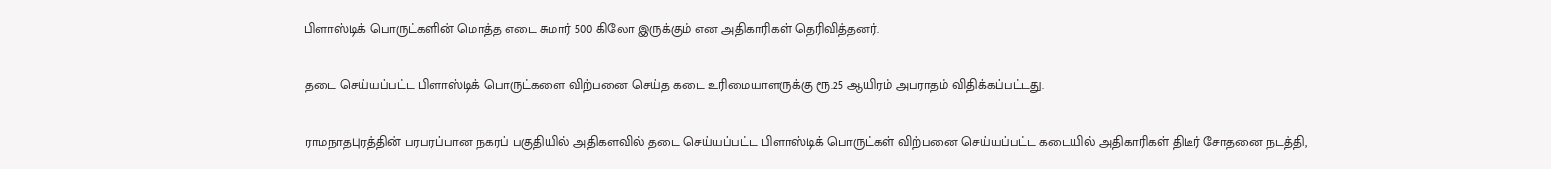பிளாஸ்டிக் பொருட்களின் மொத்த எடை சுமார் 500 கிலோ இருக்கும் என அதிகாரிகள் தெரிவித்தனர்.

தடை செய்யப்பட்ட பிளாஸ்டிக் பொருட்களை விற்பனை செய்த கடை உரிமையாளருக்கு ரூ.25 ஆயிரம் அபராதம் விதிக்கப்பட்டது.

ராமநாதபுரத்தின் பரபரப்பான நகரப் பகுதியில் அதிகளவில் தடை செய்யப்பட்ட பிளாஸ்டிக் பொருட்கள் விற்பனை செய்யப்பட்ட கடையில் அதிகாரிகள் திடீர் சோதனை நடத்தி,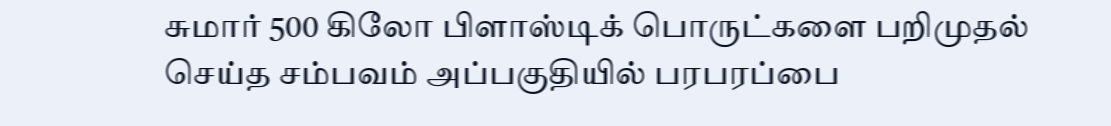சுமார் 500 கிலோ பிளாஸ்டிக் பொருட்களை பறிமுதல் செய்த சம்பவம் அப்பகுதியில் பரபரப்பை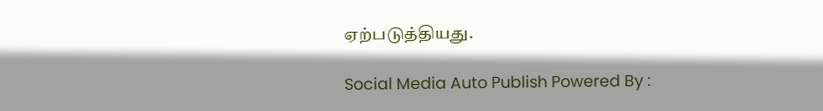ஏற்படுத்தியது.

Social Media Auto Publish Powered By :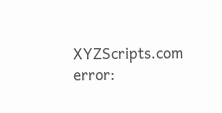XYZScripts.com
error: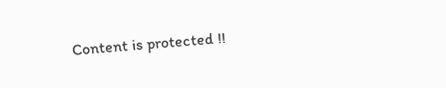Content is protected !!